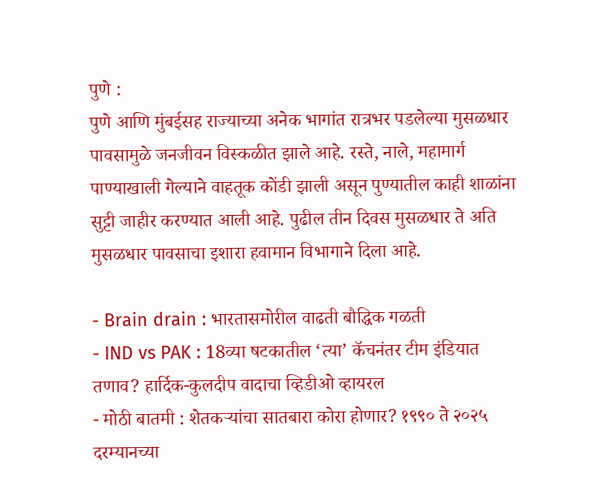पुणे :
पुणे आणि मुंबईसह राज्याच्या अनेक भागांत रात्रभर पडलेल्या मुसळधार पावसामुळे जनजीवन विस्कळीत झाले आहे. रस्ते, नाले, महामार्ग पाण्याखाली गेल्याने वाहतूक कोंडी झाली असून पुण्यातील काही शाळांना सुट्टी जाहीर करण्यात आली आहे. पुढील तीन दिवस मुसळधार ते अति मुसळधार पावसाचा इशारा हवामान विभागाने दिला आहे.

- Brain drain : भारतासमोरील वाढती बौद्धिक गळती
- IND vs PAK : 18व्या षटकातील ‘त्या’ कॅचनंतर टीम इंडियात तणाव? हार्दिक-कुलदीप वादाचा व्हिडीओ व्हायरल
- मोठी बातमी : शेतकऱ्यांचा सातबारा कोरा होणार? १९९० ते २०२५ दरम्यानच्या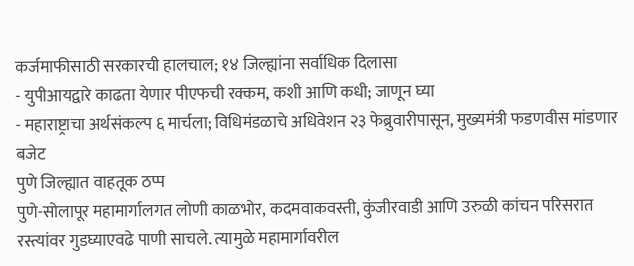कर्जमाफीसाठी सरकारची हालचाल; १४ जिल्ह्यांना सर्वाधिक दिलासा
- युपीआयद्वारे काढता येणार पीएफची रक्कम, कशी आणि कधी; जाणून घ्या
- महाराष्ट्राचा अर्थसंकल्प ६ मार्चला; विधिमंडळाचे अधिवेशन २३ फेब्रुवारीपासून, मुख्यमंत्री फडणवीस मांडणार बजेट
पुणे जिल्ह्यात वाहतूक ठप्प
पुणे-सोलापूर महामार्गालगत लोणी काळभोर, कदमवाकवस्ती, कुंजीरवाडी आणि उरुळी कांचन परिसरात रस्त्यांवर गुडघ्याएवढे पाणी साचले. त्यामुळे महामार्गावरील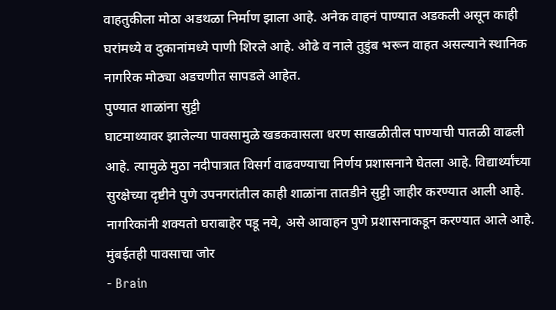वाहतुकीला मोठा अडथळा निर्माण झाला आहे. अनेक वाहनं पाण्यात अडकली असून काही घरांमध्ये व दुकानांमध्ये पाणी शिरले आहे. ओढे व नाले तुडुंब भरून वाहत असल्याने स्थानिक नागरिक मोठ्या अडचणीत सापडले आहेत.
पुण्यात शाळांना सुट्टी
घाटमाथ्यावर झालेल्या पावसामुळे खडकवासला धरण साखळीतील पाण्याची पातळी वाढली आहे. त्यामुळे मुठा नदीपात्रात विसर्ग वाढवण्याचा निर्णय प्रशासनाने घेतला आहे. विद्यार्थ्यांच्या सुरक्षेच्या दृष्टीने पुणे उपनगरांतील काही शाळांना तातडीने सुट्टी जाहीर करण्यात आली आहे. नागरिकांनी शक्यतो घराबाहेर पडू नये, असे आवाहन पुणे प्रशासनाकडून करण्यात आले आहे.
मुंबईतही पावसाचा जोर
- Brain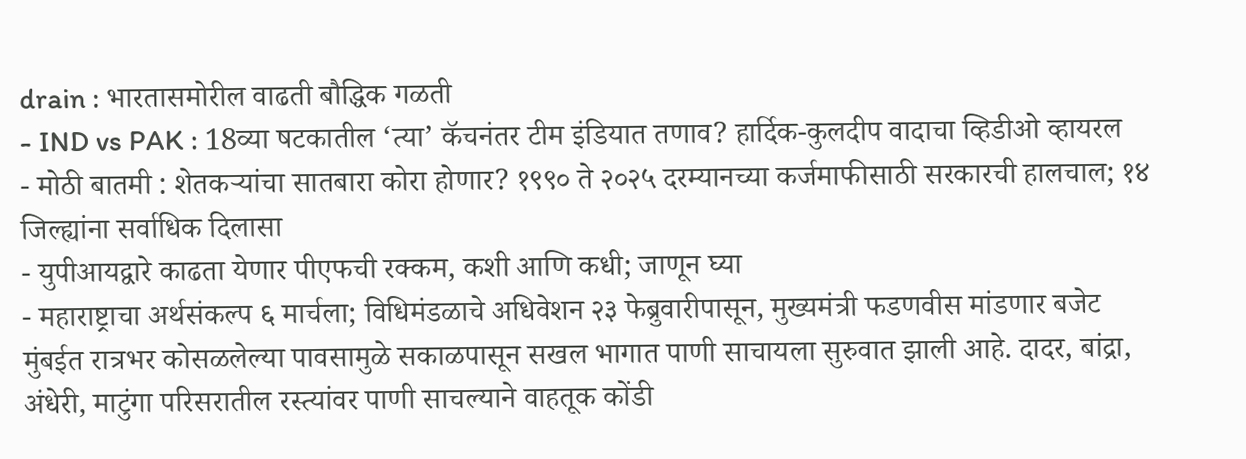drain : भारतासमोरील वाढती बौद्धिक गळती
- IND vs PAK : 18व्या षटकातील ‘त्या’ कॅचनंतर टीम इंडियात तणाव? हार्दिक-कुलदीप वादाचा व्हिडीओ व्हायरल
- मोठी बातमी : शेतकऱ्यांचा सातबारा कोरा होणार? १९९० ते २०२५ दरम्यानच्या कर्जमाफीसाठी सरकारची हालचाल; १४ जिल्ह्यांना सर्वाधिक दिलासा
- युपीआयद्वारे काढता येणार पीएफची रक्कम, कशी आणि कधी; जाणून घ्या
- महाराष्ट्राचा अर्थसंकल्प ६ मार्चला; विधिमंडळाचे अधिवेशन २३ फेब्रुवारीपासून, मुख्यमंत्री फडणवीस मांडणार बजेट
मुंबईत रात्रभर कोसळलेल्या पावसामुळे सकाळपासून सखल भागात पाणी साचायला सुरुवात झाली आहे. दादर, बांद्रा, अंधेरी, माटुंगा परिसरातील रस्त्यांवर पाणी साचल्याने वाहतूक कोंडी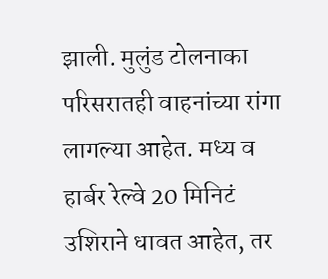झाली. मुलुंड टोलनाका परिसरातही वाहनांच्या रांगा लागल्या आहेत. मध्य व हार्बर रेल्वे 20 मिनिटं उशिराने धावत आहेत, तर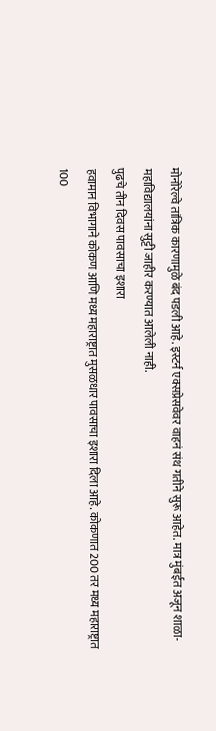मोनोरेल्वे तांत्रिक कारणामुळे बंद पडली आहे. इस्टर्न एक्सप्रेसवेवर वाहनं संथ गतीने सुरू आहेत. मात्र मुंबईत अजून शाळा-महाविद्यालयांना सुट्टी जाहीर करण्यात आलेली नाही.
पुढचे तीन दिवस पावसाचा इशारा
हवामान विभागाने कोकण आणि मध्य महाराष्ट्रात मुसळधार पावसाचा इशारा दिला आहे. कोकणात 200 तर मध्य महाराष्ट्रात 100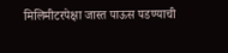मिलिमीटरपेक्षा जास्त पाऊस पडण्याची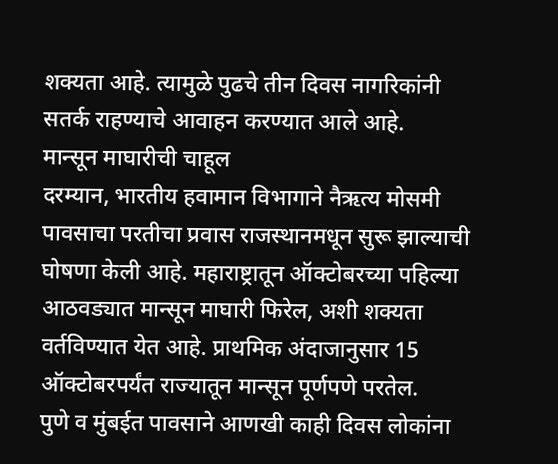शक्यता आहे. त्यामुळे पुढचे तीन दिवस नागरिकांनी सतर्क राहण्याचे आवाहन करण्यात आले आहे.
मान्सून माघारीची चाहूल
दरम्यान, भारतीय हवामान विभागाने नैऋत्य मोसमी पावसाचा परतीचा प्रवास राजस्थानमधून सुरू झाल्याची घोषणा केली आहे. महाराष्ट्रातून ऑक्टोबरच्या पहिल्या आठवड्यात मान्सून माघारी फिरेल, अशी शक्यता वर्तविण्यात येत आहे. प्राथमिक अंदाजानुसार 15 ऑक्टोबरपर्यंत राज्यातून मान्सून पूर्णपणे परतेल.
पुणे व मुंबईत पावसाने आणखी काही दिवस लोकांना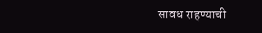सावध राहण्याची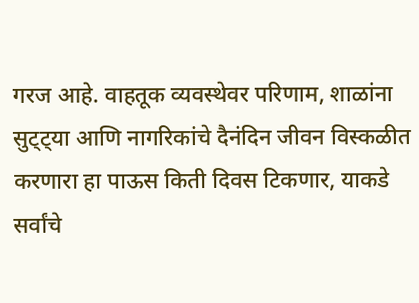गरज आहे. वाहतूक व्यवस्थेवर परिणाम, शाळांना सुट्ट्या आणि नागरिकांचे दैनंदिन जीवन विस्कळीत करणारा हा पाऊस किती दिवस टिकणार, याकडे सर्वांचे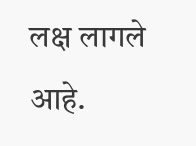लक्ष लागले आहे.